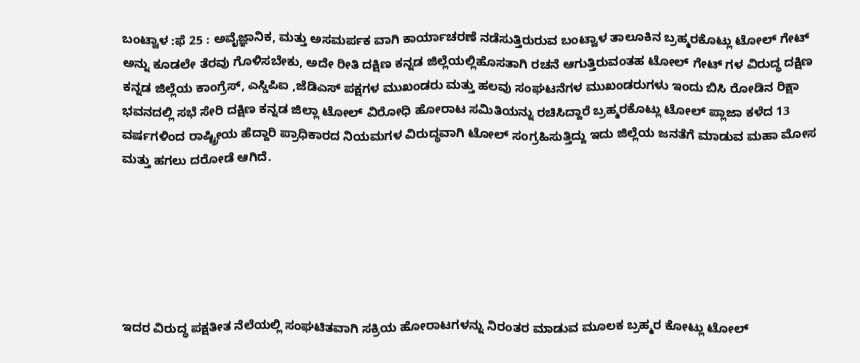ಬಂಟ್ವಾಳ :ಫೆ 25 : ಅವೈಜ್ಞಾನಿಕ, ಮತ್ತು ಅಸಮರ್ಪಕ ವಾಗಿ ಕಾರ್ಯಾಚರಣೆ ನಡೆಸುತ್ತಿರುರುವ ಬಂಟ್ವಾಳ ತಾಲೂಕಿನ ಬ್ರಹ್ಮರಕೊಟ್ಲು ಟೋಲ್ ಗೇಟ್ ಅನ್ನು ಕೂಡಲೇ ತೆರವು ಗೊಳಿಸಬೇಕು, ಅದೇ ರೀತಿ ದಕ್ಷಿಣ ಕನ್ನಡ ಜಿಲ್ಲೆಯಲ್ಲಿಹೊಸತಾಗಿ ರಚನೆ ಆಗುತ್ತಿರುವಂತಹ ಟೋಲ್ ಗೇಟ್ ಗಳ ವಿರುದ್ಧ ದಕ್ಷಿಣ ಕನ್ನಡ ಜಿಲ್ಲೆಯ ಕಾಂಗ್ರೆಸ್, ಎಸ್ಡಿಪಿಐ ,ಜೆಡಿಎಸ್ ಪಕ್ಷಗಳ ಮುಖಂಡರು ಮತ್ತು ಹಲವು ಸಂಘಟನೆಗಳ ಮುಖಂಡರುಗಳು ಇಂದು ಬಿಸಿ ರೋಡಿನ ರಿಕ್ಷಾ ಭವನದಲ್ಲಿ ಸಭೆ ಸೇರಿ ದಕ್ಷಿಣ ಕನ್ನಡ ಜಿಲ್ಲಾ ಟೋಲ್ ವಿರೋಧಿ ಹೋರಾಟ ಸಮಿತಿಯನ್ನು ರಚಿಸಿದ್ದಾರೆ ಬ್ರಹ್ಮರಕೊಟ್ಲು ಟೋಲ್ ಪ್ಲಾಜಾ ಕಳೆದ 13 ವರ್ಷಗಳಿಂದ ರಾಷ್ಟ್ರೀಯ ಹೆದ್ದಾರಿ ಪ್ರಾಧಿಕಾರದ ನಿಯಮಗಳ ವಿರುದ್ಧವಾಗಿ ಟೋಲ್ ಸಂಗ್ರಹಿಸುತ್ತಿದ್ದು ಇದು ಜಿಲ್ಲೆಯ ಜನತೆಗೆ ಮಾಡುವ ಮಹಾ ಮೋಸ ಮತ್ತು ಹಗಲು ದರೋಡೆ ಆಗಿದೆ.






ಇದರ ವಿರುದ್ಧ ಪಕ್ಷತೀತ ನೆಲೆಯಲ್ಲಿ ಸಂಘಟಿತವಾಗಿ ಸಕ್ರಿಯ ಹೋರಾಟಗಳನ್ನು ನಿರಂತರ ಮಾಡುವ ಮೂಲಕ ಬ್ರಹ್ಮರ ಕೋಟ್ಲು ಟೋಲ್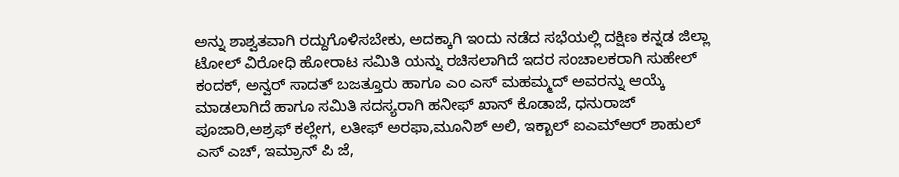ಅನ್ನು ಶಾಶ್ವತವಾಗಿ ರದ್ದುಗೊಳಿಸಬೇಕು, ಅದಕ್ಕಾಗಿ ಇಂದು ನಡೆದ ಸಭೆಯಲ್ಲಿ ದಕ್ಷಿಣ ಕನ್ನಡ ಜಿಲ್ಲಾ ಟೋಲ್ ವಿರೋಧಿ ಹೋರಾಟ ಸಮಿತಿ ಯನ್ನು ರಚಿಸಲಾಗಿದೆ ಇದರ ಸಂಚಾಲಕರಾಗಿ ಸುಹೇಲ್ ಕಂದಕ್, ಅನ್ವರ್ ಸಾದತ್ ಬಜತ್ತೂರು ಹಾಗೂ ಎಂ ಎಸ್ ಮಹಮ್ಮದ್ ಅವರನ್ನು ಆಯ್ಕೆ ಮಾಡಲಾಗಿದೆ ಹಾಗೂ ಸಮಿತಿ ಸದಸ್ಯರಾಗಿ ಹನೀಫ್ ಖಾನ್ ಕೊಡಾಜೆ, ಧನುರಾಜ್ ಪೂಜಾರಿ,ಅಶ್ರಫ್ ಕಲ್ಲೇಗ, ಲತೀಫ್ ಅರಫಾ,ಮೂನಿಶ್ ಅಲಿ, ಇಕ್ಬಾಲ್ ಐಎಮ್ಆರ್ ಶಾಹುಲ್ ಎಸ್ ಎಚ್, ಇಮ್ರಾನ್ ಪಿ ಜೆ,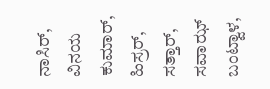ನಾಸಿರ್, ವಿನಯ ಕುಮಾರ್, ಹಿಸ್ರರ್, ಸತ್ತಾರ್, ಸವಾಝ್ ಬಂಟ್ವಾಳ,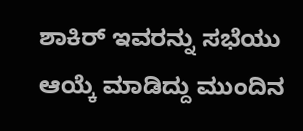ಶಾಕಿರ್ ಇವರನ್ನು ಸಭೆಯು ಆಯ್ಕೆ ಮಾಡಿದ್ದು ಮುಂದಿನ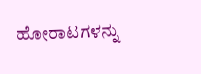ಹೋರಾಟಗಳನ್ನು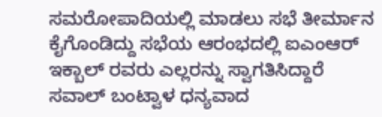ಸಮರೋಪಾದಿಯಲ್ಲಿ ಮಾಡಲು ಸಭೆ ತೀರ್ಮಾನ ಕೈಗೊಂಡಿದ್ದು ಸಭೆಯ ಆರಂಭದಲ್ಲಿ ಐಎಂಆರ್ ಇಕ್ಬಾಲ್ ರವರು ಎಲ್ಲರನ್ನು ಸ್ವಾಗತಿಸಿದ್ದಾರೆ ಸವಾಲ್ ಬಂಟ್ವಾಳ ಧನ್ಯವಾದ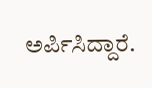ಅರ್ಪಿಸಿದ್ದಾರೆ.